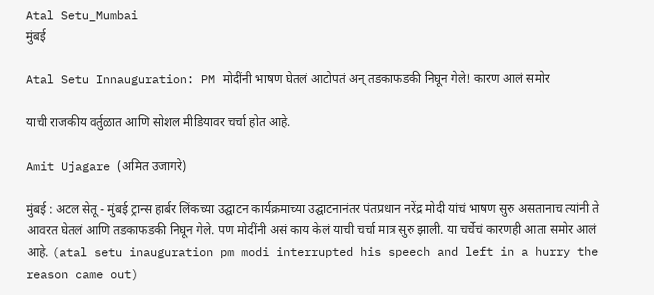Atal Setu_Mumbai
मुंबई

Atal Setu Innauguration: PM मोदींनी भाषण घेतलं आटोपतं अन् तडकाफडकी निघून गेले! कारण आलं समोर

याची राजकीय वर्तुळात आणि सोशल मीडियावर चर्चा होत आहे.

Amit Ujagare (अमित उजागरे)

मुंबई : अटल सेतू - मुंबई ट्रान्स हार्बर लिंकच्या उद्घाटन कार्यक्रमाच्या उद्घाटनानंतर पंतप्रधान नरेंद्र मोदी यांचं भाषण सुरु असतानाच त्यांनी ते आवरत घेतलं आणि तडकाफडकी निघून गेले. पण मोदींनी असं काय केलं याची चर्चा मात्र सुरु झाली. या चर्चेचं कारणही आता समोर आलं आहे. (atal setu inauguration pm modi interrupted his speech and left in a hurry the reason came out)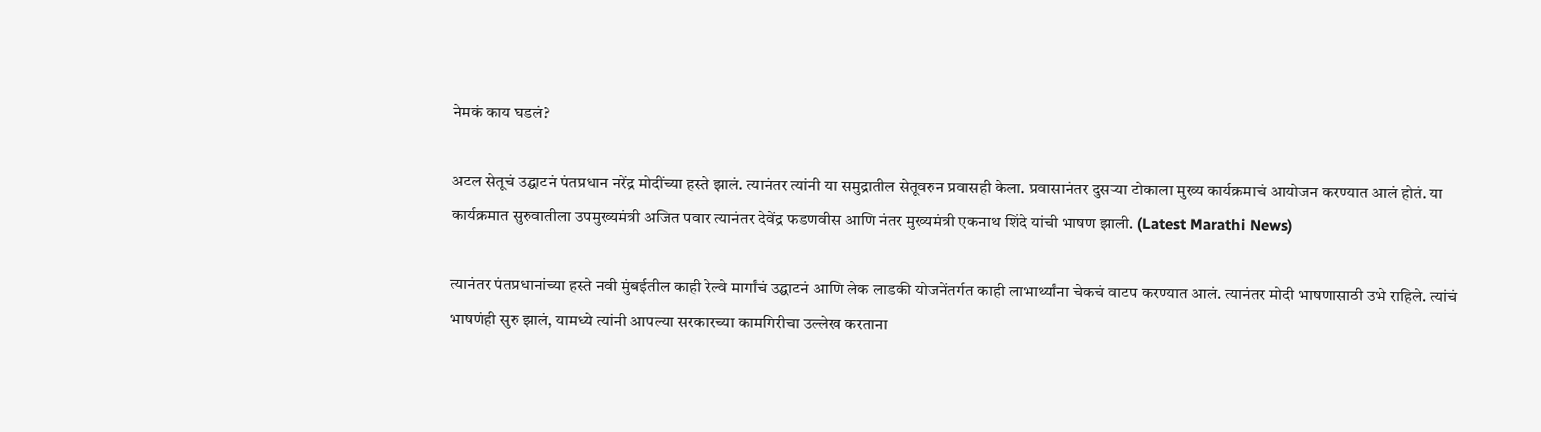नेमकं काय घडलं?

अटल सेतूचं उद्घाटनं पंतप्रधान नरेंद्र मोदींच्या हस्ते झालं. त्यानंतर त्यांनी या समुद्रातील सेतूवरुन प्रवासही केला. प्रवासानंतर दुसऱ्या टोकाला मुख्य कार्यक्रमाचं आयोजन करण्यात आलं होतं. या कार्यक्रमात सुरुवातीला उपमुख्यमंत्री अजित पवार त्यानंतर देवेंद्र फडणवीस आणि नंतर मुख्यमंत्री एकनाथ शिंदे यांची भाषण झाली. (Latest Marathi News)

त्यानंतर पंतप्रधानांच्या हस्ते नवी मुंबईतील काही रेल्वे मार्गांचं उद्घाटनं आणि लेक लाडकी योजनेंतर्गत काही लाभार्थ्यांना चेकचं वाटप करण्यात आलं. त्यानंतर मोदी भाषणासाठी उभे राहिले. त्यांचं भाषणंही सुरु झालं, यामध्ये त्यांनी आपल्या सरकारच्या कामगिरीचा उल्लेख करताना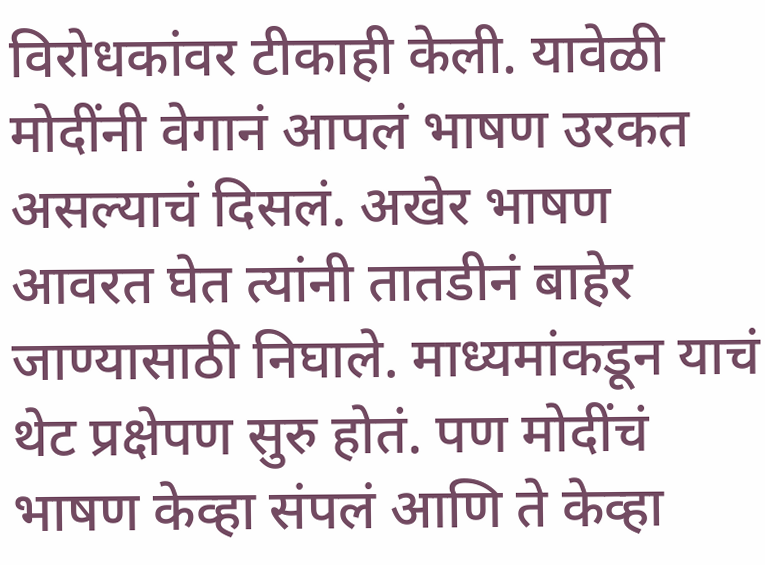विरोधकांवर टीकाही केली. यावेळी मोदींनी वेगानं आपलं भाषण उरकत असल्याचं दिसलं. अखेर भाषण आवरत घेत त्यांनी तातडीनं बाहेर जाण्यासाठी निघाले. माध्यमांकडून याचं थेट प्रक्षेपण सुरु होतं. पण मोदींचं भाषण केव्हा संपलं आणि ते केव्हा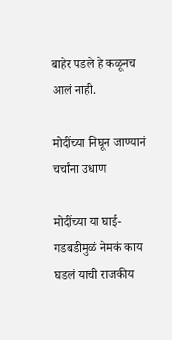बाहेर पडले हे कळूनच आलं नाही.

मोदींच्या निघून जाण्यानं चर्चांना उधाण

मोदींच्या या घाई-गडबडीमुळं नेमकं काय घडलं याची राजकीय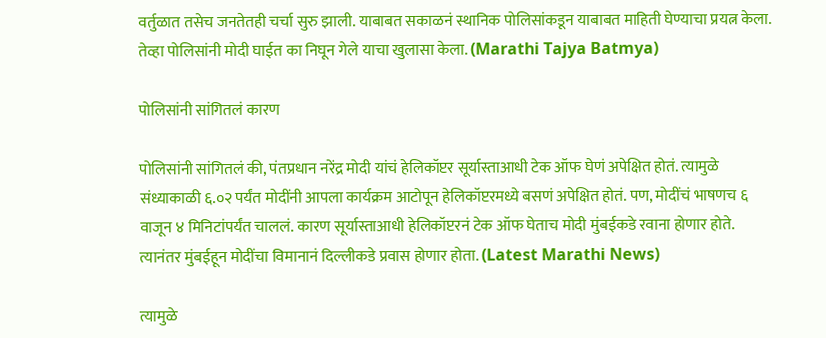वर्तुळात तसेच जनतेतही चर्चा सुरु झाली. याबाबत सकाळनं स्थानिक पोलिसांकडून याबाबत माहिती घेण्याचा प्रयत्न केला. तेव्हा पोलिसांनी मोदी घाईत का निघून गेले याचा खुलासा केला. (Marathi Tajya Batmya)

पोलिसांनी सांगितलं कारण

पोलिसांनी सांगितलं की, पंतप्रधान नरेंद्र मोदी यांचं हेलिकॉप्टर सूर्यास्ताआधी टेक ऑफ घेणं अपेक्षित होतं. त्यामुळे संध्याकाळी ६.०२ पर्यंत मोदींनी आपला कार्यक्रम आटोपून हेलिकॉप्टरमध्ये बसणं अपेक्षित होतं. पण, मोदींचं भाषणच ६ वाजून ४ मिनिटांपर्यंत चाललं. कारण सूर्यास्ताआधी हेलिकॉप्टरनं टेक ऑफ घेताच मोदी मुंबईकडे रवाना होणार होते. त्यानंतर मुंबईहून मोदींचा विमानानं दिल्लीकडे प्रवास होणार होता. (Latest Marathi News)

त्यामुळे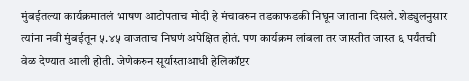मुंबईतल्या कार्यक्रमातलं भाषण आटोपताच मोदी हे मंचावरुन तडकाफडकी निघून जाताना दिसले. शेड्युलनुसार त्यांना नवी मुंबईतून ५.४५ वाजताच निघणं अपेक्षित होतं. पण कार्यक्रम लांबला तर जास्तीत जास्त ६ पर्यंतची वेळ देण्यात आली होती. जेणेकरुन सूर्यास्ताआधी हेलिकॉप्टर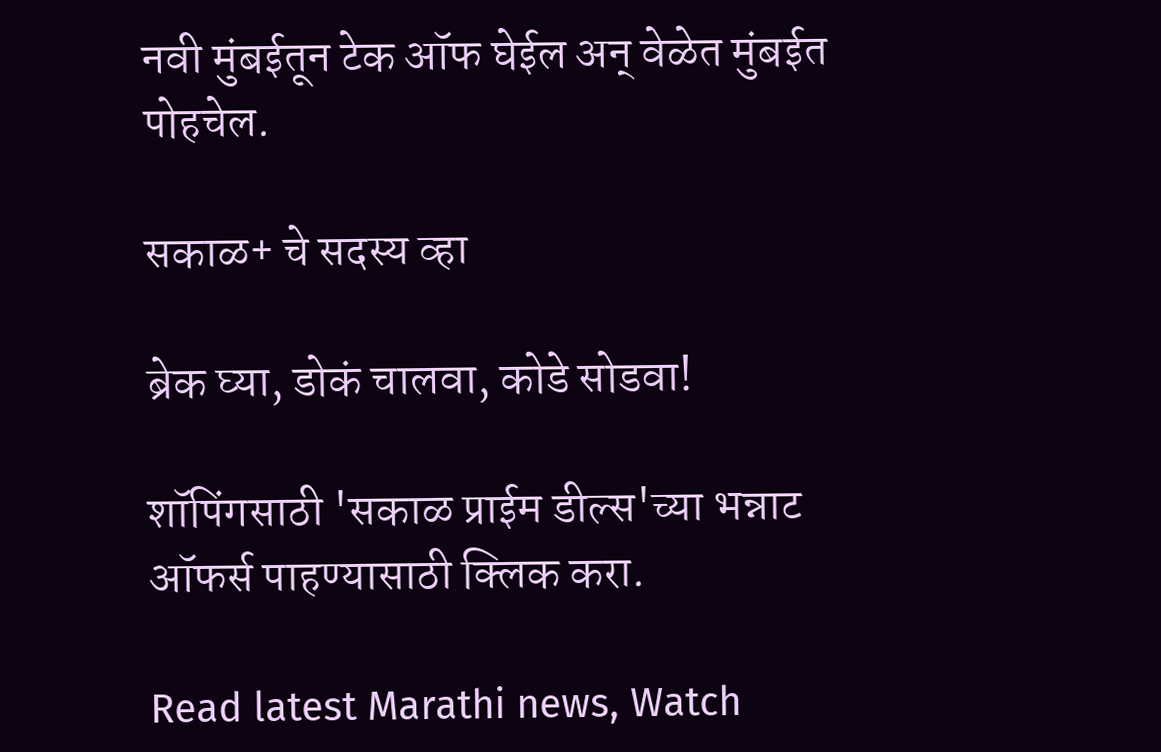नवी मुंबईतून टेक ऑफ घेईल अन् वेळेत मुंबईत पोहचेल.

सकाळ+ चे सदस्य व्हा

ब्रेक घ्या, डोकं चालवा, कोडे सोडवा!

शॉपिंगसाठी 'सकाळ प्राईम डील्स'च्या भन्नाट ऑफर्स पाहण्यासाठी क्लिक करा.

Read latest Marathi news, Watch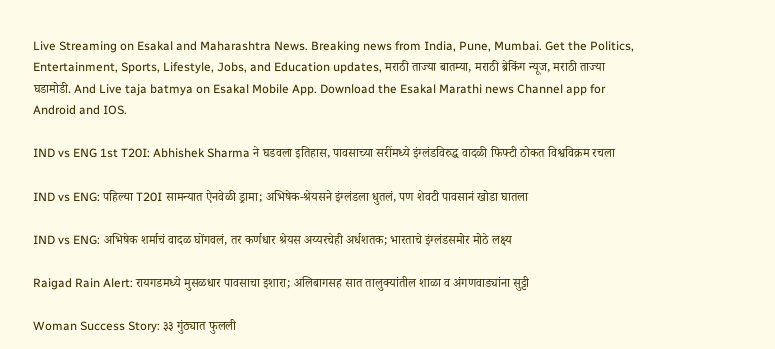Live Streaming on Esakal and Maharashtra News. Breaking news from India, Pune, Mumbai. Get the Politics, Entertainment, Sports, Lifestyle, Jobs, and Education updates, मराठी ताज्या बातम्या, मराठी ब्रेकिंग न्यूज, मराठी ताज्या घडामोडी. And Live taja batmya on Esakal Mobile App. Download the Esakal Marathi news Channel app for Android and IOS.

IND vs ENG 1st T20I: Abhishek Sharma ने घडवला इतिहास, पावसाच्या सरींमध्ये इंग्लंडविरुद्ध वादळी फिफ्टी ठोकत विश्वविक्रम रचला

IND vs ENG: पहिल्या T20I सामन्यात ऐनवेळी ड्रामा; अभिषेक-श्रेयसने इंग्लंडला धुतलं, पण शेवटी पावसानं खोडा घातला

IND vs ENG: अभिषेक शर्माचं वादळ घोंगवलं, तर कर्णधार श्रेयस अय्यरचेही अर्धशतक; भारताचे इंग्लंडसमोर मोठे लक्ष्य

Raigad Rain Alert: रायगडमध्ये मुसळधार पावसाचा इशारा; अलिबागसह सात तालुक्यांतील शाळा व अंगणवाड्यांना सुट्टी

Woman Success Story: ३३ गुंठ्यात फुलली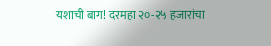यशाची बाग! दरमहा २०-२५ हजारांचा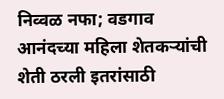निव्वळ नफा; वडगाव आनंदच्या महिला शेतकऱ्यांची शेती ठरली इतरांसाठी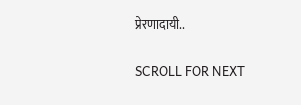प्रेरणादायी..

SCROLL FOR NEXT